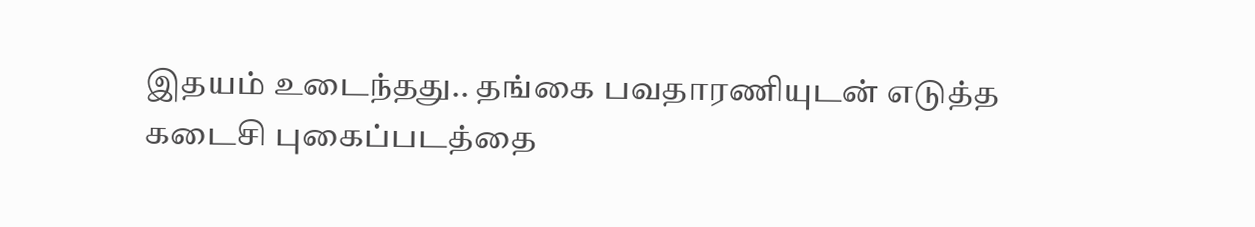இதயம் உடைந்தது.. தங்கை பவதாரணியுடன் எடுத்த கடைசி புகைப்படத்தை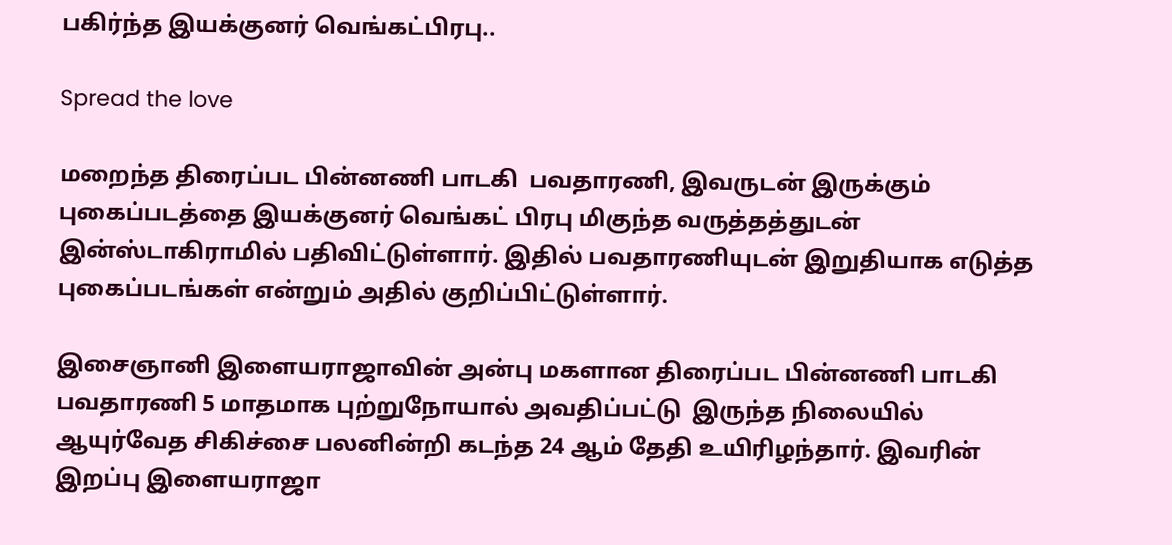பகிர்ந்த இயக்குனர் வெங்கட்பிரபு..

Spread the love

மறைந்த திரைப்பட பின்னணி பாடகி  பவதாரணி, இவருடன் இருக்கும் புகைப்படத்தை இயக்குனர் வெங்கட் பிரபு மிகுந்த வருத்தத்துடன் இன்ஸ்டாகிராமில் பதிவிட்டுள்ளார். இதில் பவதாரணியுடன் இறுதியாக எடுத்த புகைப்படங்கள் என்றும் அதில் குறிப்பிட்டுள்ளார்.

இசைஞானி இளையராஜாவின் அன்பு மகளான திரைப்பட பின்னணி பாடகி பவதாரணி 5 மாதமாக புற்றுநோயால் அவதிப்பட்டு  இருந்த நிலையில் ஆயுர்வேத சிகிச்சை பலனின்றி கடந்த 24 ஆம் தேதி உயிரிழந்தார். இவரின் இறப்பு இளையராஜா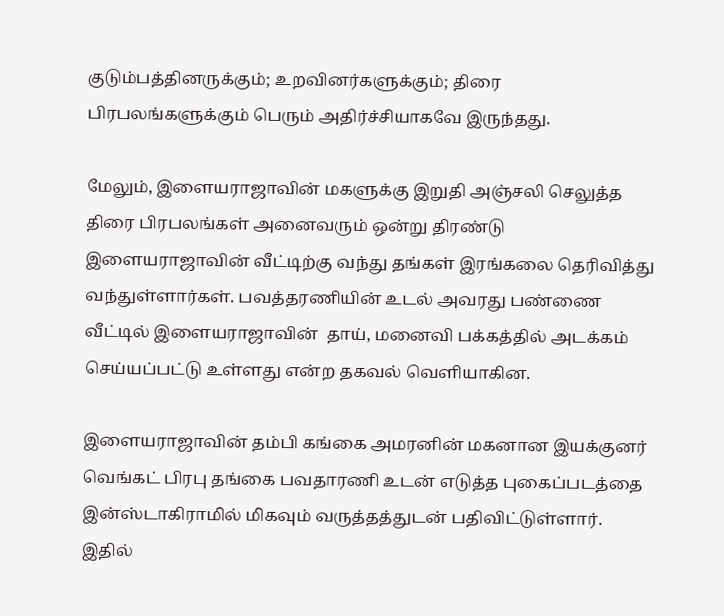குடும்பத்தினருக்கும்; உறவினர்களுக்கும்; திரை பிரபலங்களுக்கும் பெரும் அதிர்ச்சியாகவே இருந்தது.

மேலும், இளையராஜாவின் மகளுக்கு இறுதி அஞ்சலி செலுத்த திரை பிரபலங்கள் அனைவரும் ஒன்று திரண்டு இளையராஜாவின் வீட்டிற்கு வந்து தங்கள் இரங்கலை தெரிவித்து வந்துள்ளார்கள். பவத்தரணியின் உடல் அவரது பண்ணை வீட்டில் இளையராஜாவின்  தாய், மனைவி பக்கத்தில் அடக்கம் செய்யப்பட்டு உள்ளது என்ற தகவல் வெளியாகின.

இளையராஜாவின் தம்பி கங்கை அமரனின் மகனான இயக்குனர் வெங்கட் பிரபு தங்கை பவதாரணி உடன் எடுத்த புகைப்படத்தை இன்ஸ்டாகிராமில் மிகவும் வருத்தத்துடன் பதிவிட்டுள்ளார். இதில்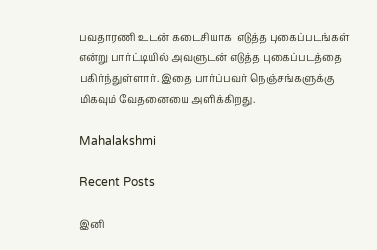பவதாரணி உடன் கடைசியாக  எடுத்த புகைப்படங்கள் என்று பார்ட்டியில் அவளுடன் எடுத்த புகைப்படத்தை பகிர்ந்துள்ளார். இதை பார்ப்பவர் நெஞ்சங்களுக்கு மிகவும் வேதனையை அளிக்கிறது.

Mahalakshmi

Recent Posts

இனி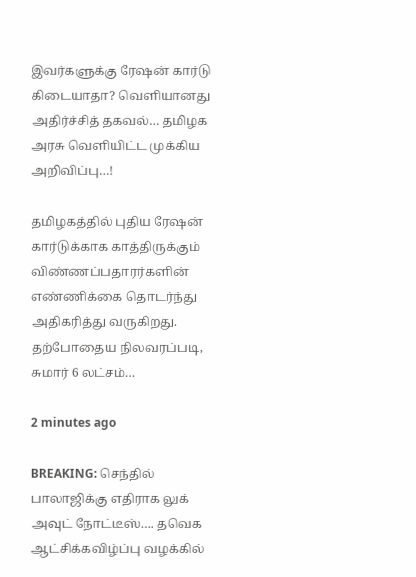இவர்களுக்கு ரேஷன் கார்டு கிடையாதா? வெளியானது அதிர்ச்சித் தகவல்… தமிழக அரசு வெளியிட்ட முக்கிய அறிவிப்பு…!

தமிழகத்தில் புதிய ரேஷன் கார்டுக்காக காத்திருக்கும் விண்ணப்பதாரர்களின் எண்ணிக்கை தொடர்ந்து அதிகரித்து வருகிறது. தற்போதைய நிலவரப்படி, சுமார் 6 லட்சம்…

2 minutes ago

BREAKING: செந்தில் பாலாஜிக்கு எதிராக லுக் அவுட் நோட்டீஸ்…. தவெக ஆட்சிக்கவிழ்ப்பு வழக்கில்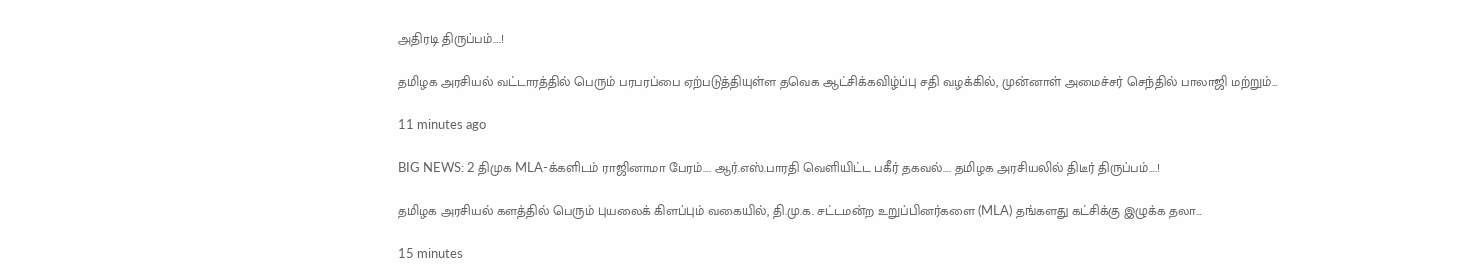அதிரடி திருப்பம்….!

தமிழக அரசியல் வட்டாரத்தில் பெரும் பரபரப்பை ஏற்படுத்தியுள்ள தவெக ஆட்சிக்கவிழ்ப்பு சதி வழக்கில், முன்னாள் அமைச்சர் செந்தில் பாலாஜி மற்றும்…

11 minutes ago

BIG NEWS: 2 திமுக MLA-க்களிடம் ராஜினாமா பேரம்…. ஆர்.எஸ்.பாரதி வெளியிட்ட பகீர் தகவல்…. தமிழக அரசியலில் திடீர் திருப்பம்….!

தமிழக அரசியல் களத்தில் பெரும் புயலைக் கிளப்பும் வகையில், தி.மு.க. சட்டமன்ற உறுப்பினர்களை (MLA) தங்களது கட்சிக்கு இழுக்க தலா…

15 minutes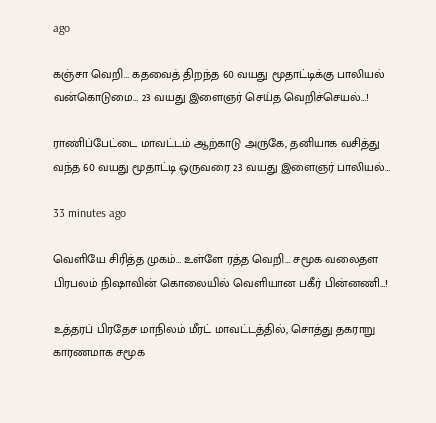ago

கஞ்சா வெறி… கதவைத் திறந்த 60 வயது மூதாட்டிக்கு பாலியல் வன்கொடுமை… 23 வயது இளைஞர் செய்த வெறிச்செயல்…!

ராணிப்பேட்டை மாவட்டம் ஆற்காடு அருகே, தனியாக வசித்து வந்த 60 வயது மூதாட்டி ஒருவரை 23 வயது இளைஞர் பாலியல்…

33 minutes ago

வெளியே சிரித்த முகம்… உள்ளே ரத்த வெறி… சமூக வலைதள பிரபலம் நிஷாவின் கொலையில் வெளியான பகீர் பின்னணி…!

உத்தரப் பிரதேச மாநிலம் மீரட் மாவட்டத்தில், சொத்து தகராறு காரணமாக சமூக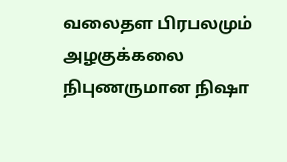வலைதள பிரபலமும் அழகுக்கலை நிபுணருமான நிஷா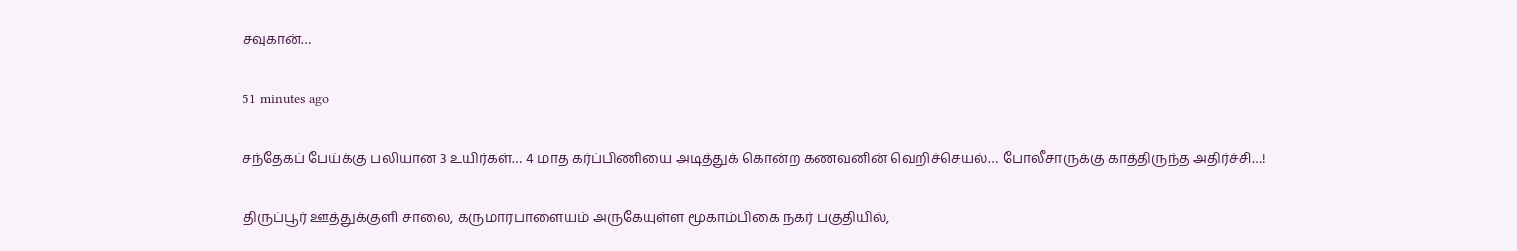சவுகான்…

51 minutes ago

சந்தேகப் பேய்க்கு பலியான 3 உயிர்கள்… 4 மாத கர்ப்பிணியை அடித்துக் கொன்ற கணவனின் வெறிச்செயல்… போலீசாருக்கு காத்திருந்த அதிர்ச்சி…!

திருப்பூர் ஊத்துக்குளி சாலை, கருமாரபாளையம் அருகேயுள்ள மூகாம்பிகை நகர் பகுதியில்,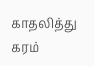காதலித்து கரம்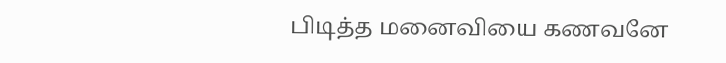பிடித்த மனைவியை கணவனே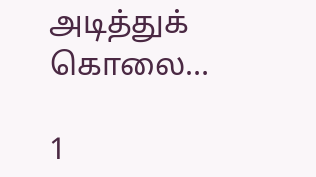அடித்துக் கொலை…

1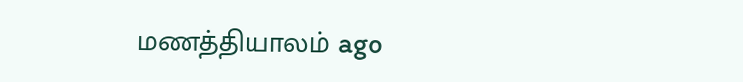மணத்தியாலம் ago